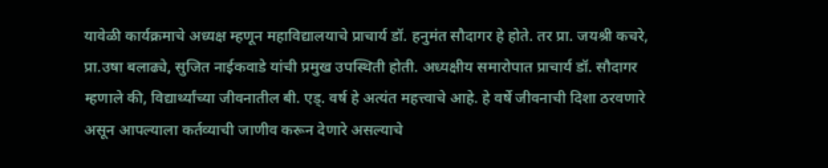यावेळी कार्यक्रमाचे अध्यक्ष म्हणून महाविद्यालयाचे प्राचार्य डॉ. हनुमंत सौदागर हे होते. तर प्रा. जयश्री कचरे, प्रा.उषा बलाढ्ये, सुजित नाईकवाडे यांची प्रमुख उपस्थिती होती. अध्यक्षीय समारोपात प्राचार्य डॉ. सौदागर म्हणाले की, विद्यार्थ्यांच्या जीवनातील बी. एड्. वर्ष हे अत्यंत महत्त्वाचे आहे. हे वर्षे जीवनाची दिशा ठरवणारे असून आपल्याला कर्तव्याची जाणीव करून देणारे असल्याचे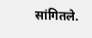सांगितले.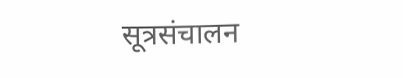सूत्रसंचालन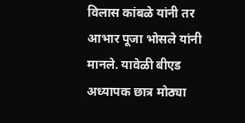विलास कांबळे यांनी तर आभार पूजा भोसले यांनी मानले. यावेळी बीएड अध्यापक छात्र मोठ्या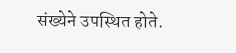संख्येने उपस्थित होते.